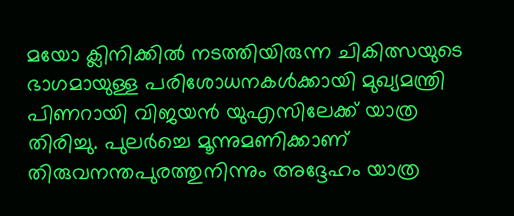മയോ ക്ലിനിക്കില്‍ നടത്തിയിരുന്ന ചികിത്സയുടെ ഭാഗമായുള്ള പരിശോധനകള്‍ക്കായി മുഖ്യമന്ത്രി പിണറായി വിജയന്‍ യുഎസിലേക്ക് യാത്ര തിരിച്ചു. പുലര്‍ച്ചെ മൂന്നുമണിക്കാണ് തിരുവനന്തപുരത്തുനിന്നും അദ്ദേഹം യാത്ര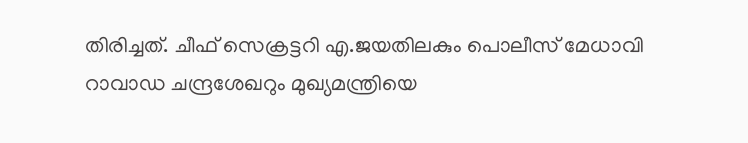തിരിച്ചത്. ചീഫ് സെക്രട്ടറി എ.ജയതിലകും പൊലീസ് മേധാവി റാവാഡ ചന്ദ്രശേഖറും മുഖ്യമന്ത്രിയെ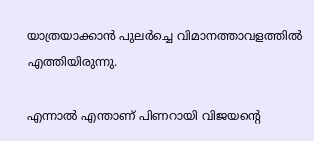യാത്രയാക്കാന്‍ പുലര്‍ച്ചെ വിമാനത്താവളത്തില്‍ എത്തിയിരുന്നു.

എന്നാല്‍ എന്താണ് പിണറായി വിജയന്റെ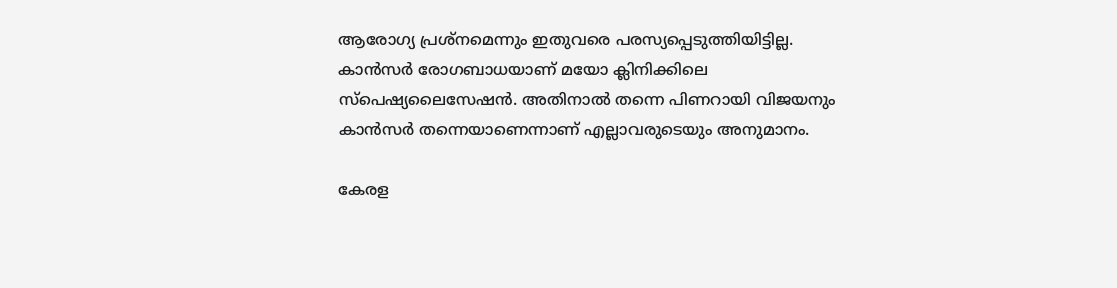ആരോഗ്യ പ്രശ്നമെന്നും ഇതുവരെ പരസ്യപ്പെടുത്തിയിട്ടില്ല. കാൻസർ രോഗബാധയാണ് മയോ ക്ലിനിക്കിലെ സ്പെഷ്യലൈസേഷൻ. അതിനാല്‍ തന്നെ പിണറായി വിജയനും കാൻസർ തന്നെയാണെന്നാണ് എല്ലാവരുടെയും അനുമാനം.

കേരള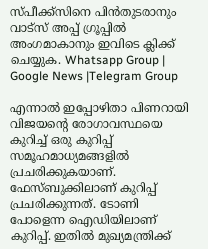സ്പീക്ക്സിനെ പിൻതുടരാനും വാട്സ് അപ്പ് ഗ്രൂപ്പിൽ അംഗമാകാനും ഇവിടെ ക്ലിക്ക് ചെയ്യുക. Whatsapp Group | Google News |Telegram Group

എന്നാല്‍ ഇപ്പോഴിതാ പിണറായി വിജയന്റെ രോഗാവസ്ഥയെ കുറിച്ച്‌ ഒരു കുറിപ്പ് സമൂഹമാധ്യമങ്ങളില്‍ പ്രചരിക്കുകയാണ്. ഫേസ്ബുക്കിലാണ് കുറിപ്പ് പ്രചരിക്കുന്നത്. ടോണി പോളെന്ന ഐഡിയിലാണ് കുറിപ്പ്. ഇതില്‍ മുഖ്യമന്ത്രിക്ക്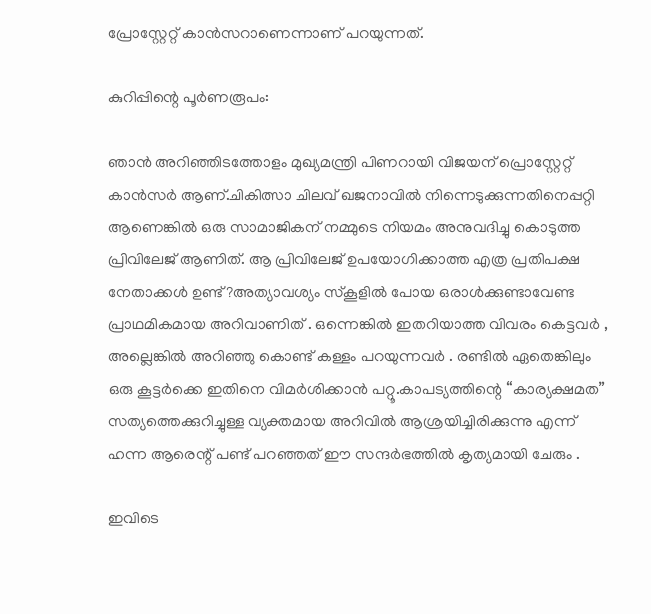പ്രോസ്റ്റേറ്റ് കാൻസറാണെന്നാണ് പറയുന്നത്.

കുറിപ്പിന്റെ പൂർണരൂപം:

ഞാൻ അറിഞ്ഞിടത്തോളം മുഖ്യമന്ത്രി പിണറായി വിജയന് പ്രൊസ്റ്റേറ്റ് കാൻസർ ആണ്.ചികിത്സാ ചിലവ് ഖജനാവില്‍ നിന്നെടുക്കുന്നതിനെപ്പറ്റി ആണെങ്കില്‍ ഒരു സാമാജികന് നമ്മുടെ നിയമം അനുവദിച്ചു കൊടുത്ത പ്രിവിലേജ് ആണിത്. ആ പ്രിവിലേജ് ഉപയോഗിക്കാത്ത എത്ര പ്രതിപക്ഷ നേതാക്കള്‍ ഉണ്ട്?അത്യാവശ്യം സ്‌കൂളില്‍ പോയ ഒരാള്‍ക്കുണ്ടാവേണ്ട പ്രാഥമികമായ അറിവാണിത് . ഒന്നെങ്കില്‍ ഇതറിയാത്ത വിവരം കെട്ടവർ , അല്ലെങ്കില്‍ അറിഞ്ഞു കൊണ്ട് കള്ളം പറയുന്നവർ . രണ്ടില്‍ ഏതെങ്കിലും ഒരു കൂട്ടർക്കെ ഇതിനെ വിമർശിക്കാൻ പറ്റൂ.കാപട്യത്തിന്റെ “കാര്യക്ഷമത” സത്യത്തെക്കുറിച്ചുള്ള വ്യക്തമായ അറിവില്‍ ആശ്രയിച്ചിരിക്കുന്നു എന്ന് ഹന്ന ആരെന്റ് പണ്ട് പറഞ്ഞത് ഈ സന്ദർഭത്തില്‍ കൃത്യമായി ചേരും .

ഇവിടെ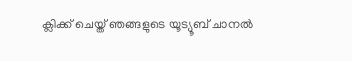ക്ലിക്ക് ചെയ്ത് ഞങ്ങളുടെ യൂട്യൂബ് ചാനൽ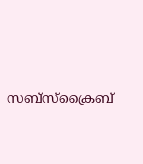സബ്സ്ക്രൈബ്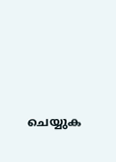ചെയ്യുക